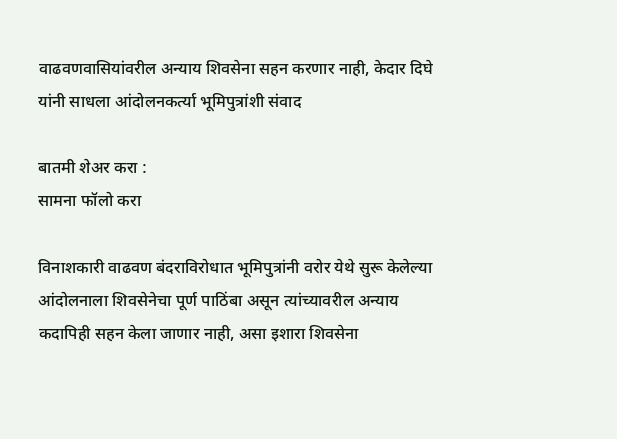वाढवणवासियांवरील अन्याय शिवसेना सहन करणार नाही, केदार दिघे यांनी साधला आंदोलनकर्त्या भूमिपुत्रांशी संवाद

बातमी शेअर करा :
सामना फॉलो करा

विनाशकारी वाढवण बंदराविरोधात भूमिपुत्रांनी वरोर येथे सुरू केलेल्या आंदोलनाला शिवसेनेचा पूर्ण पाठिंबा असून त्यांच्यावरील अन्याय कदापिही सहन केला जाणार नाही, असा इशारा शिवसेना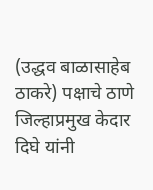(उद्धव बाळासाहेब ठाकरे) पक्षाचे ठाणे जिल्हाप्रमुख केदार दिघे यांनी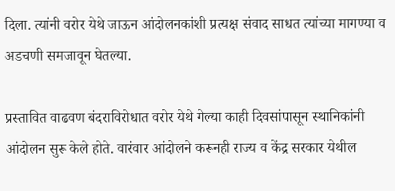दिला. त्यांनी वरोर येथे जाऊन आंदोलनकांशी प्रत्यक्ष संवाद साधत त्यांच्या मागण्या व अडचणी समजावून घेतल्या.

प्रस्तावित वाढवण बंदराविरोधात वरोर येथे गेल्या काही दिवसांपासून स्थानिकांनी आंदोलन सुरू केले होते. वारंवार आंदोलने करूनही राज्य व केंद्र सरकार येथील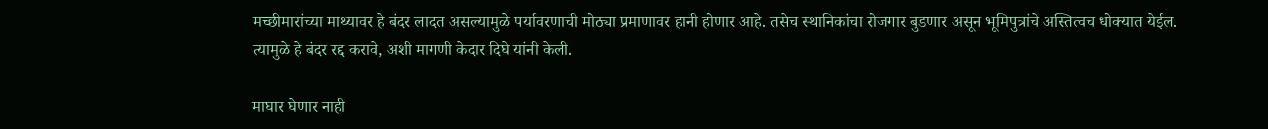मच्छीमारांच्या माथ्यावर हे बंदर लादत असल्यामुळे पर्यावरणाची मोठ्या प्रमाणावर हानी होणार आहे. तसेच स्थानिकांचा रोजगार बुडणार असून भूमिपुत्रांचे अस्तित्वच धोक्यात येईल. त्यामुळे हे बंदर रद्द करावे, अशी मागणी केदार दिघे यांनी केली.

माघार घेणार नाही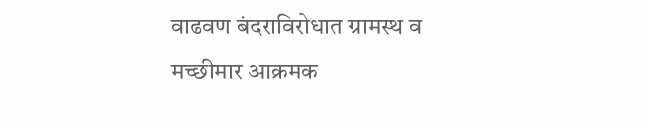वाढवण बंदराविरोधात ग्रामस्थ व मच्छीमार आक्रमक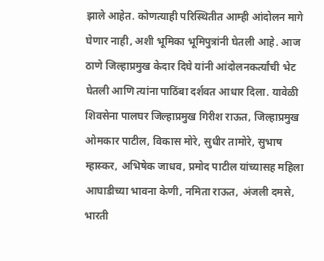झाले आहेत. कोणत्याही परिस्थितीत आम्ही आंदोलन मागे घेणार नाही, अशी भूमिका भूमिपुत्रांनी घेतली आहे. आज ठाणे जिल्हाप्रमुख केदार दिघे यांनी आंदोलनकर्त्यांची भेट घेतली आणि त्यांना पाठिंबा दर्शवत आधार दिला. यावेळी शिवसेना पालघर जिल्हाप्रमुख गिरीश राऊत, जिल्हाप्रमुख ओमकार पाटील, विकास मोरे, सुधीर तामोरे, सुभाष म्हास्कर, अभिषेक जाधव, प्रमोद पाटील यांच्यासह महिला आघाडीच्या भावना केणी, नमिता राऊत, अंजली दमसे, भारती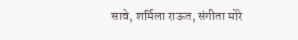सावे, शर्मिला राऊत, संगीता मोरे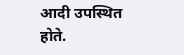आदी उपस्थित होते.